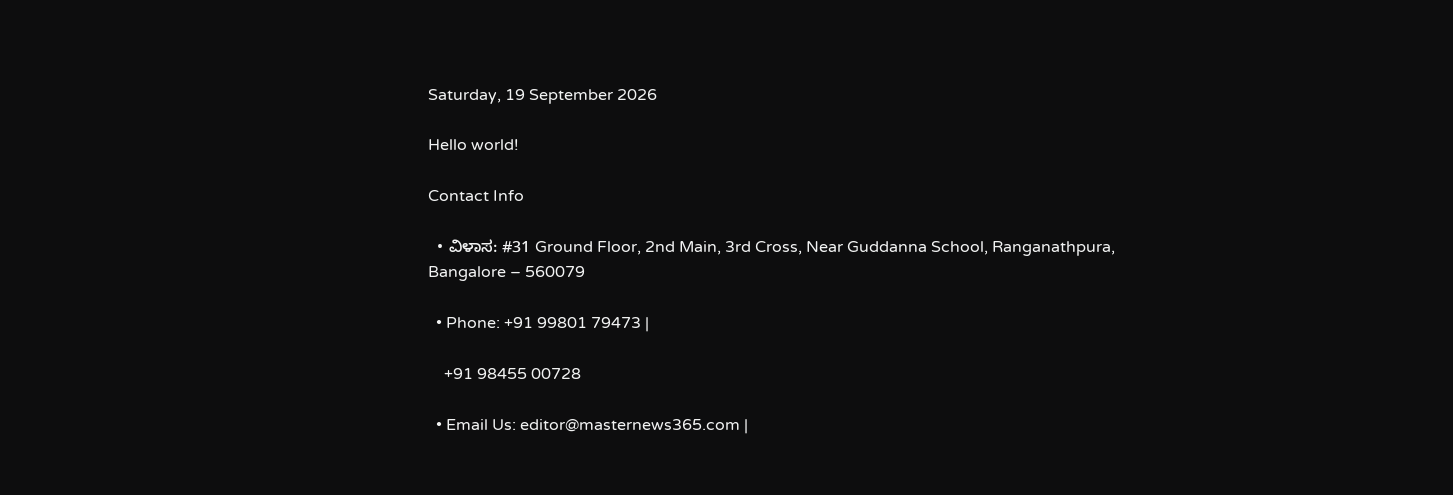Saturday, 19 September 2026

Hello world!

Contact Info

  • ವಿಳಾಸ: #31 Ground Floor, 2nd Main, 3rd Cross, Near Guddanna School, Ranganathpura, Bangalore – 560079

  • Phone: +91 99801 79473 |

    +91 98455 00728

  • Email Us: editor@masternews365.com |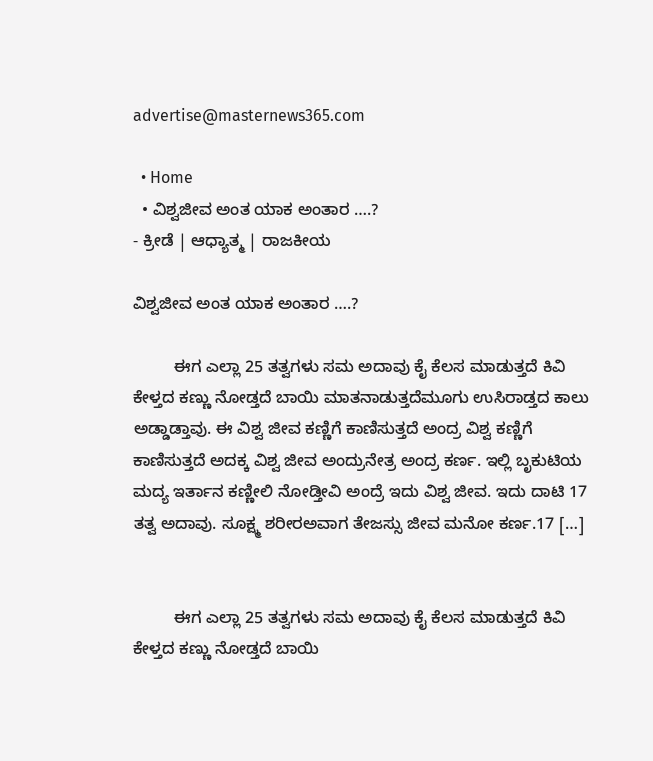advertise@masternews365.com

  • Home
  • ವಿಶ್ವಜೀವ ಅಂತ ಯಾಕ ಅಂತಾರ ….?
- ಕ್ರೀಡೆ | ಆಧ್ಯಾತ್ಮ | ರಾಜಕೀಯ

ವಿಶ್ವಜೀವ ಅಂತ ಯಾಕ ಅಂತಾರ ….?

         ಈಗ ಎಲ್ಲಾ 25 ತತ್ವಗಳು ಸಮ ಅದಾವು ಕೈ ಕೆಲಸ ಮಾಡುತ್ತದೆ ಕಿವಿ ಕೇಳ್ತದ ಕಣ್ಣು ನೋಡ್ತದೆ ಬಾಯಿ ಮಾತನಾಡುತ್ತದೆಮೂಗು ಉಸಿರಾಡ್ತದ ಕಾಲು ಅಡ್ಡಾಡ್ತಾವು. ಈ ವಿಶ್ವ ಜೀವ ಕಣ್ಣಿಗೆ ಕಾಣಿಸುತ್ತದೆ ಅಂದ್ರ ವಿಶ್ವ ಕಣ್ಣಿಗೆ ಕಾಣಿಸುತ್ತದೆ ಅದಕ್ಕ ವಿಶ್ವ ಜೀವ ಅಂದ್ರುನೇತ್ರ ಅಂದ್ರ ಕರ್ಣ. ಇಲ್ಲಿ ಬೃಕುಟಿಯ ಮದ್ಯ ಇರ್ತಾನ ಕಣ್ಣೀಲಿ ನೋಡ್ತೀವಿ ಅಂದ್ರೆ ಇದು ವಿಶ್ವ ಜೀವ. ಇದು ದಾಟಿ 17 ತತ್ವ ಅದಾವು. ಸೂಕ್ಷ್ಮ ಶರೀರಅವಾಗ ತೇಜಸ್ಸು ಜೀವ ಮನೋ ಕರ್ಣ.17 […]


         ಈಗ ಎಲ್ಲಾ 25 ತತ್ವಗಳು ಸಮ ಅದಾವು ಕೈ ಕೆಲಸ ಮಾಡುತ್ತದೆ ಕಿವಿ ಕೇಳ್ತದ ಕಣ್ಣು ನೋಡ್ತದೆ ಬಾಯಿ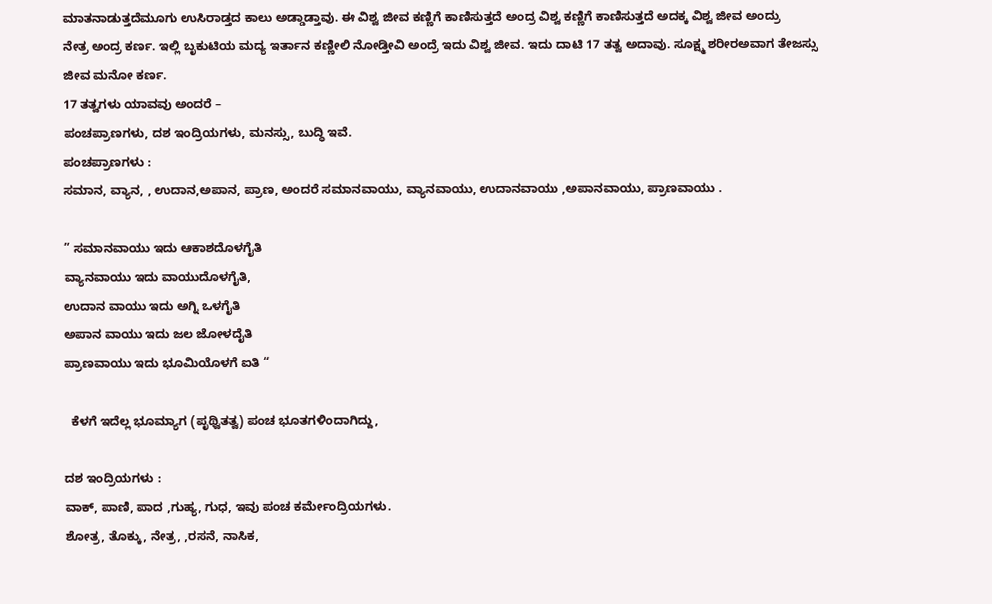ಮಾತನಾಡುತ್ತದೆಮೂಗು ಉಸಿರಾಡ್ತದ ಕಾಲು ಅಡ್ಡಾಡ್ತಾವು. ಈ ವಿಶ್ವ ಜೀವ ಕಣ್ಣಿಗೆ ಕಾಣಿಸುತ್ತದೆ ಅಂದ್ರ ವಿಶ್ವ ಕಣ್ಣಿಗೆ ಕಾಣಿಸುತ್ತದೆ ಅದಕ್ಕ ವಿಶ್ವ ಜೀವ ಅಂದ್ರು
ನೇತ್ರ ಅಂದ್ರ ಕರ್ಣ. ಇಲ್ಲಿ ಬೃಕುಟಿಯ ಮದ್ಯ ಇರ್ತಾನ ಕಣ್ಣೀಲಿ ನೋಡ್ತೀವಿ ಅಂದ್ರೆ ಇದು ವಿಶ್ವ ಜೀವ. ಇದು ದಾಟಿ 17 ತತ್ವ ಅದಾವು. ಸೂಕ್ಷ್ಮ ಶರೀರಅವಾಗ ತೇಜಸ್ಸು ಜೀವ ಮನೋ ಕರ್ಣ.
17 ತತ್ವಗಳು ಯಾವವು ಅಂದರೆ –
ಪಂಚಪ್ರಾಣಗಳು, ದಶ ಇಂದ್ರಿಯಗಳು, ಮನಸ್ಸು, ಬುದ್ಧಿ ಇವೆ.
ಪಂಚಪ್ರಾಣಗಳು :
ಸಮಾನ, ವ್ಯಾನ, , ಉದಾನ,ಅಪಾನ, ಪ್ರಾಣ, ಅಂದರೆ ಸಮಾನವಾಯು, ವ್ಯಾನವಾಯು, ಉದಾನವಾಯು ,ಅಪಾನವಾಯು, ಪ್ರಾಣವಾಯು .

” ಸಮಾನವಾಯು ಇದು ಆಕಾಶದೊಳಗೈತಿ
ವ್ಯಾನವಾಯು ಇದು ವಾಯುದೊಳಗೈತಿ,
ಉದಾನ ವಾಯು ಇದು ಅಗ್ನಿ ಒಳಗೈತಿ
ಅಪಾನ ವಾಯು ಇದು ಜಲ ಜೋಳದೈತಿ
ಪ್ರಾಣವಾಯು ಇದು ಭೂಮಿಯೊಳಗೆ ಐತಿ “

  ಕೆಳಗೆ ಇದೆಲ್ಲ ಭೂಮ್ಯಾಗ (ಪೃಥ್ವಿತತ್ವ) ಪಂಚ ಭೂತಗಳಿಂದಾಗಿದ್ದು,

ದಶ ಇಂದ್ರಿಯಗಳು :
ವಾಕ್, ಪಾಣಿ, ಪಾದ ,ಗುಹ್ಯ, ಗುಧ, ಇವು ಪಂಚ ಕರ್ಮೇಂದ್ರಿಯಗಳು.
ಶೋತ್ರ, ತೊಕ್ಕು, ನೇತ್ರ, ,ರಸನೆ, ನಾಸಿಕ,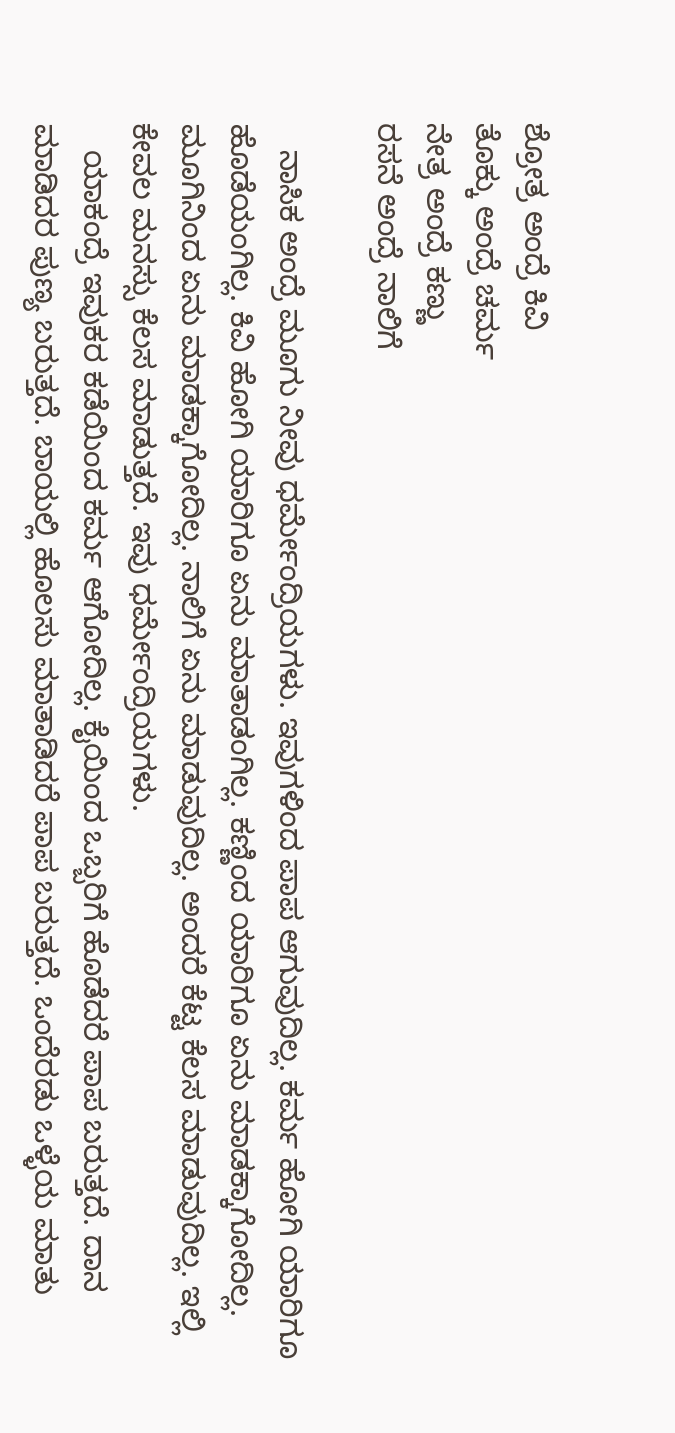ಶ್ರೋತ್ರ ಅಂದ್ರೆ ಕಿವಿ
ತೊಕ್ಕು ಅಂದ್ರೆ ಚರ್ಮ
ನೇತ್ರ ಅಂದ್ರೆ ಕಣ್ಣು
ರಸನೆ ಅಂದ್ರೆ ನಾಲಿಗೆ

   ನಾಸಿಕ ಅಂದ್ರೆ ಮೂಗು ನೀವು ಧರ್ಮೇಂದ್ರಿಯಗಳು. ಇವುಗಳಿಂದ ಪಾಪ ಆಗುವುದಿಲ್ಲ. ಕರ್ಮ ಹೋಗಿ ಯಾರಿಗೂ ಹೊಡೆಯಂಗಿಲ್ಲ. ಕಿವಿ ಹೋಗಿ ಯಾರಿಗೂ ಏನು ಮಾತಾಡಂಗಿಲ್ಲ. ಕಣ್ಣಿಂದ ಯಾರಿಗೂ ಏನು ಮಾಡಕ್ಕಾಗೋದಿಲ್ಲ. ಮೂಗಿನಿಂದ ಏನು ಮಾಡಕ್ಕಾಗೋದಿಲ್ಲ. ನಾಲಿಗೆ ಏನು ಮಾಡುವುದಿಲ್ಲ. ಅಂದರೆ ಕೆಟ್ಟ ಕೆಲಸ ಮಾಡುವುದಿಲ್ಲ. ಇಲ್ಲಿ ಕೇವಲ ಮನಸ್ಸು ಕೆಲಸ ಮಾಡುತ್ತದೆ. ಇವು ಧರ್ಮೇಂದ್ರಿಯಗಳು.
   ಯಾಕಂದ್ರೆ ಇವುಕರ ಕಡೆಯಿಂದ ಕರ್ಮ ಆಗೋದಿಲ್ಲ. ಕೈಯಿಂದ ಒಬ್ಬರಿಗೆ ಹೊಡೆದರೆ ಪಾಪ ಬರುತ್ತದೆ. ದಾನ ಮಾಡಿದರ ಪುಣ್ಯ ಬರುತ್ತದೆ. ಬಾಯಲ್ಲಿ ಹೊಲಸು ಮಾತಾಡಿದರೆ ಪಾಪ ಬರುತ್ತದೆ. ಒಂದೆರಡು ಒಳ್ಳೆಯ ಮಾತು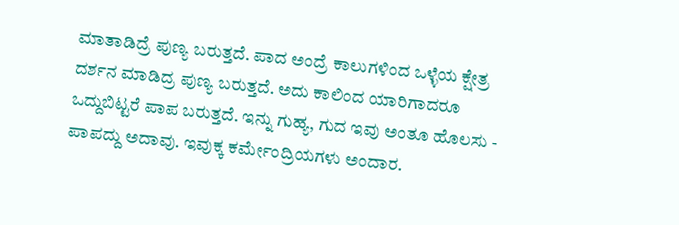ಮಾತಾಡಿದ್ರೆ ಪುಣ್ಯ ಬರುತ್ತದೆ. ಪಾದ ಅಂದ್ರೆ ಕಾಲುಗಳಿಂದ ಒಳ್ಳೆಯ ಕ್ಷೇತ್ರ ದರ್ಶನ ಮಾಡಿದ್ರ ಪುಣ್ಯ ಬರುತ್ತದೆ. ಅದು ಕಾಲಿಂದ ಯಾರಿಗಾದರೂ ಒದ್ದುಬಿಟ್ಟರೆ ಪಾಪ ಬರುತ್ತದೆ. ಇನ್ನು ಗುಹ್ಯ, ಗುದ ಇವು ಅಂತೂ ಹೊಲಸು - ಪಾಪದ್ದು ಅದಾವು. ಇವುಕ್ಕ ಕರ್ಮೇಂದ್ರಿಯಗಳು ಅಂದಾರ.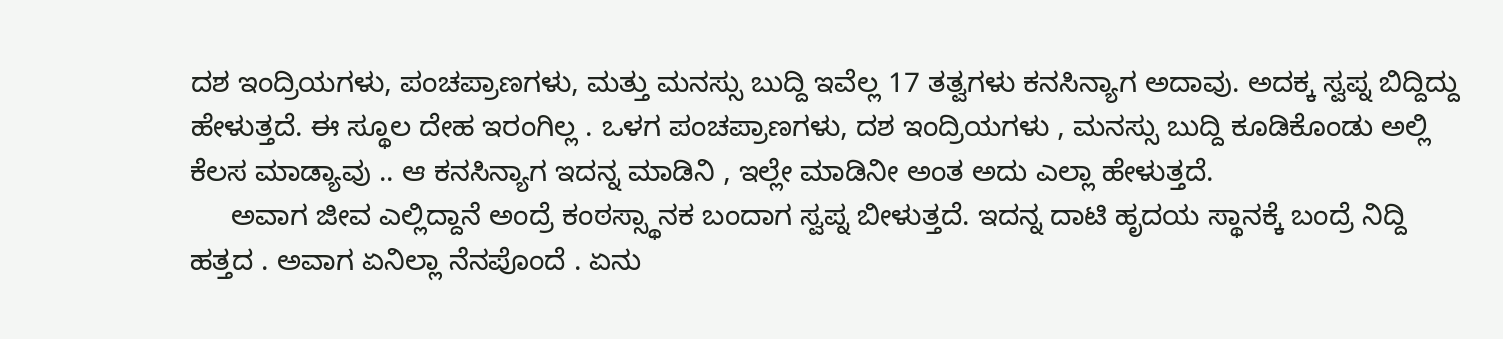ದಶ ಇಂದ್ರಿಯಗಳು, ಪಂಚಪ್ರಾಣಗಳು, ಮತ್ತು ಮನಸ್ಸು ಬುದ್ದಿ ಇವೆಲ್ಲ 17 ತತ್ವಗಳು ಕನಸಿನ್ಯಾಗ ಅದಾವು. ಅದಕ್ಕ ಸ್ವಪ್ನ ಬಿದ್ದಿದ್ದು ಹೇಳುತ್ತದೆ. ಈ ಸ್ಥೂಲ ದೇಹ ಇರಂಗಿಲ್ಲ . ಒಳಗ ಪಂಚಪ್ರಾಣಗಳು, ದಶ ಇಂದ್ರಿಯಗಳು , ಮನಸ್ಸು ಬುದ್ದಿ ಕೂಡಿಕೊಂಡು ಅಲ್ಲಿ ಕೆಲಸ ಮಾಡ್ಯಾವು .. ಆ ಕನಸಿನ್ಯಾಗ ಇದನ್ನ ಮಾಡಿನಿ , ಇಲ್ಲೇ ಮಾಡಿನೀ ಅಂತ ಅದು ಎಲ್ಲಾ ಹೇಳುತ್ತದೆ.
     ಅವಾಗ ಜೀವ ಎಲ್ಲಿದ್ದಾನೆ ಅಂದ್ರೆ ಕಂಠಸ್ಸ್ಥಾನಕ ಬಂದಾಗ ಸ್ವಪ್ನ ಬೀಳುತ್ತದೆ. ಇದನ್ನ ದಾಟಿ ಹೃದಯ ಸ್ಥಾನಕ್ಕೆ ಬಂದ್ರೆ ನಿದ್ದಿ ಹತ್ತದ . ಅವಾಗ ಏನಿಲ್ಲಾ ನೆನಪೊಂದೆ . ಏನು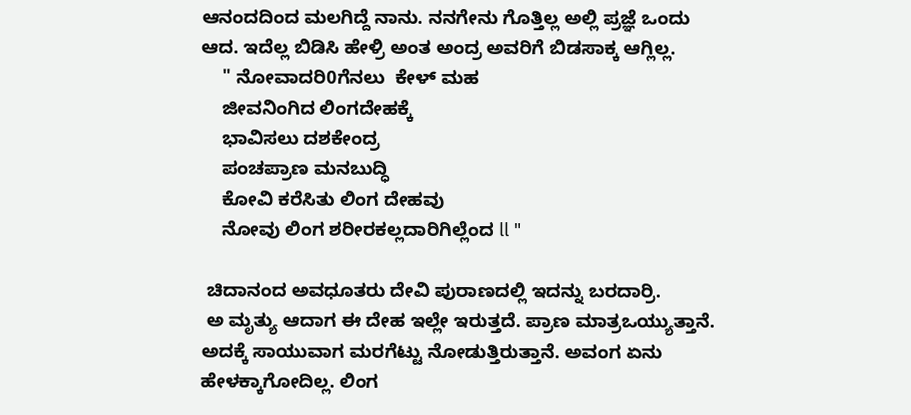ಆನಂದದಿಂದ ಮಲಗಿದ್ದೆ ನಾನು. ನನಗೇನು ಗೊತ್ತಿಲ್ಲ ಅಲ್ಲಿ ಪ್ರಜ್ಞೆ ಒಂದು ಆದ. ಇದೆಲ್ಲ ಬಿಡಿಸಿ ಹೇಳ್ರಿ ಅಂತ ಅಂದ್ರ ಅವರಿಗೆ ಬಿಡಸಾಕ್ಕ ಆಗ್ಲಿಲ್ಲ.
    " ನೋವಾದರಿ0ಗೆನಲು  ಕೇಳ್ ಮಹ
    ಜೀವನಿಂಗಿದ ಲಿಂಗದೇಹಕ್ಕೆ
    ಭಾವಿಸಲು ದಶಕೇಂದ್ರ
    ಪಂಚಪ್ರಾಣ ಮನಬುದ್ಧಿ
    ಕೋವಿ ಕರೆಸಿತು ಲಿಂಗ ದೇಹವು
    ನೋವು ಲಿಂಗ ಶರೀರಕಲ್ಲದಾರಿಗಿಲ್ಲೆಂದ ll "

 ಚಿದಾನಂದ ಅವಧೂತರು ದೇವಿ ಪುರಾಣದಲ್ಲಿ ಇದನ್ನು ಬರದಾರ್ರಿ.
 ಅ ಮೃತ್ಯು ಆದಾಗ ಈ ದೇಹ ಇಲ್ಲೇ ಇರುತ್ತದೆ. ಪ್ರಾಣ ಮಾತ್ರಒಯ್ಯುತ್ತಾನೆ. ಅದಕ್ಕೆ ಸಾಯುವಾಗ ಮರಗೆಟ್ಟು ನೋಡುತ್ತಿರುತ್ತಾನೆ. ಅವಂಗ ಏನು ಹೇಳಕ್ಕಾಗೋದಿಲ್ಲ. ಲಿಂಗ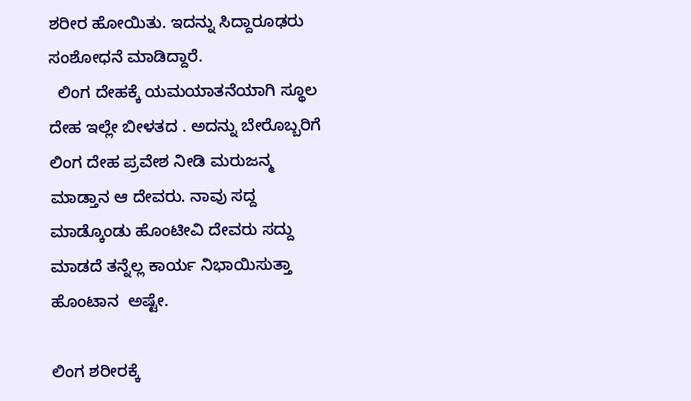ಶರೀರ ಹೋಯಿತು. ಇದನ್ನು ಸಿದ್ದಾರೂಢರು ಸಂಶೋಧನೆ ಮಾಡಿದ್ದಾರೆ.
  ಲಿಂಗ ದೇಹಕ್ಕೆ ಯಮಯಾತನೆಯಾಗಿ ಸ್ಥೂಲ ದೇಹ ಇಲ್ಲೇ ಬೀಳತದ . ಅದನ್ನು ಬೇರೊಬ್ಬರಿಗೆ ಲಿಂಗ ದೇಹ ಪ್ರವೇಶ ನೀಡಿ ಮರುಜನ್ಮ ಮಾಡ್ತಾನ ಆ ದೇವರು. ನಾವು ಸದ್ದ ಮಾಡ್ಕೊಂಡು ಹೊಂಟೀವಿ ದೇವರು ಸದ್ದು ಮಾಡದೆ ತನ್ನೆಲ್ಲ ಕಾರ್ಯ ನಿಭಾಯಿಸುತ್ತಾ ಹೊಂಟಾನ  ಅಷ್ಟೇ.

ಲಿಂಗ ಶರೀರಕ್ಕೆ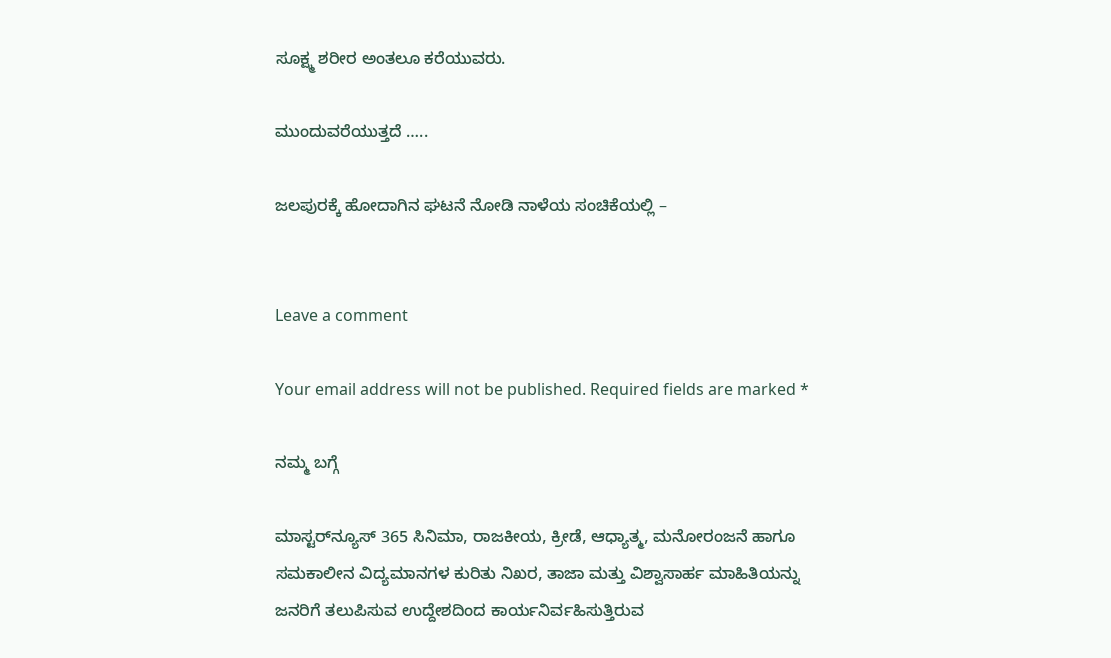ಸೂಕ್ಷ್ಮ ಶರೀರ ಅಂತಲೂ ಕರೆಯುವರು.

ಮುಂದುವರೆಯುತ್ತದೆ …..

ಜಲಪುರಕ್ಕೆ ಹೋದಾಗಿನ ಘಟನೆ ನೋಡಿ ನಾಳೆಯ ಸಂಚಿಕೆಯಲ್ಲಿ –


Leave a comment

Your email address will not be published. Required fields are marked *

ನಮ್ಮ ಬಗ್ಗೆ

ಮಾಸ್ಟರ್‌ನ್ಯೂಸ್ 365 ಸಿನಿಮಾ, ರಾಜಕೀಯ, ಕ್ರೀಡೆ, ಆಧ್ಯಾತ್ಮ, ಮನೋರಂಜನೆ ಹಾಗೂ ಸಮಕಾಲೀನ ವಿದ್ಯಮಾನಗಳ ಕುರಿತು ನಿಖರ, ತಾಜಾ ಮತ್ತು ವಿಶ್ವಾಸಾರ್ಹ ಮಾಹಿತಿಯನ್ನು ಜನರಿಗೆ ತಲುಪಿಸುವ ಉದ್ದೇಶದಿಂದ ಕಾರ್ಯನಿರ್ವಹಿಸುತ್ತಿರುವ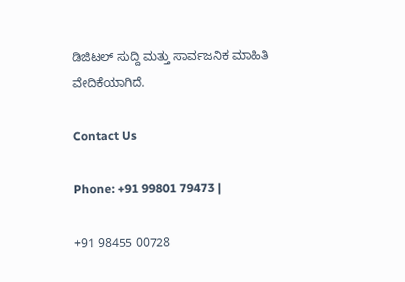ಡಿಜಿಟಲ್ ಸುದ್ದಿ ಮತ್ತು ಸಾರ್ವಜನಿಕ ಮಾಹಿತಿ ವೇದಿಕೆಯಾಗಿದೆ.

Contact Us

Phone: +91 99801 79473 |

+91 98455 00728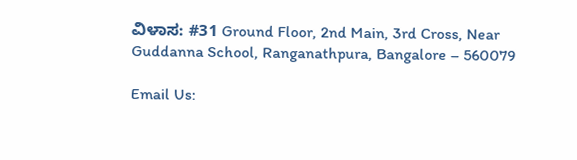ವಿಳಾಸ: #31 Ground Floor, 2nd Main, 3rd Cross, Near Guddanna School, Ranganathpura, Bangalore – 560079

Email Us: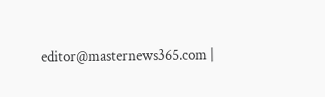editor@masternews365.com |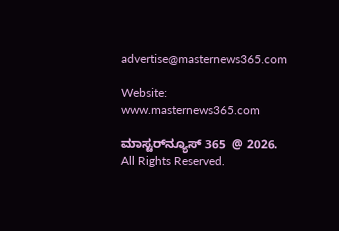advertise@masternews365.com

Website: www.masternews365.com

ಮಾಸ್ಟರ್‌ನ್ಯೂಸ್ 365  @ 2026. All Rights Reserved.